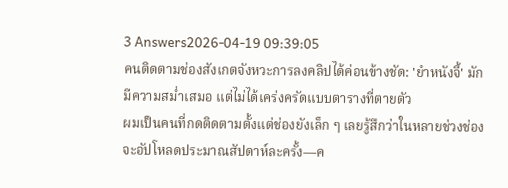3 Answers2026-04-19 09:39:05
คนติดตามช่องสังเกตจังหวะการลงคลิปได้ค่อนข้างชัด: 'ยำหนังจี้' มักมีความสม่ำเสมอ แต่ไม่ได้เคร่งครัดแบบตารางที่ตายตัว
ผมเป็นคนที่กดติดตามตั้งแต่ช่องยังเล็ก ๆ เลยรู้สึกว่าในหลายช่วงช่องจะอัปโหลดประมาณสัปดาห์ละครั้ง—ค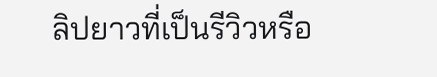ลิปยาวที่เป็นรีวิวหรือ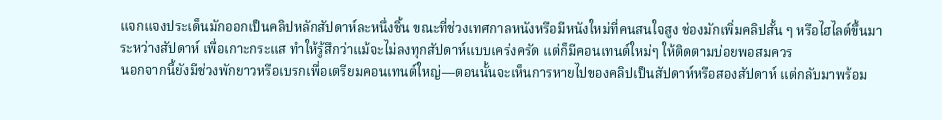แจกแจงประเด็นมักออกเป็นคลิปหลักสัปดาห์ละหนึ่งชิ้น ขณะที่ช่วงเทศกาลหนังหรือมีหนังใหม่ที่คนสนใจสูง ช่องมักเพิ่มคลิปสั้น ๆ หรือไฮไลต์ขึ้นมาระหว่างสัปดาห์ เพื่อเกาะกระแส ทำให้รู้สึกว่าแม้จะไม่ลงทุกสัปดาห์แบบเคร่งครัด แต่ก็มีคอนเทนต์ใหม่ๆ ให้ติดตามบ่อยพอสมควร
นอกจากนี้ยังมีช่วงพักยาวหรือเบรกเพื่อเตรียมคอนเทนต์ใหญ่—ตอนนั้นจะเห็นการหายไปของคลิปเป็นสัปดาห์หรือสองสัปดาห์ แต่กลับมาพร้อม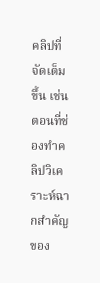คลิปที่จัดเต็มขึ้น เช่นตอนที่ช่องทำคลิปวิเคราะห์ฉากสำคัญของ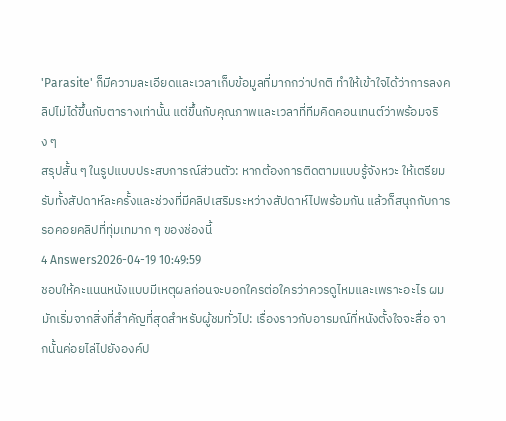'Parasite' ก็มีความละเอียดและเวลาเก็บข้อมูลที่มากกว่าปกติ ทำให้เข้าใจได้ว่าการลงคลิปไม่ได้ขึ้นกับตารางเท่านั้น แต่ขึ้นกับคุณภาพและเวลาที่ทีมคิดคอนเทนต์ว่าพร้อมจริง ๆ
สรุปสั้น ๆ ในรูปแบบประสบการณ์ส่วนตัว: หากต้องการติดตามแบบรู้จังหวะ ให้เตรียมรับทั้งสัปดาห์ละครั้งและช่วงที่มีคลิปเสริมระหว่างสัปดาห์ไปพร้อมกัน แล้วก็สนุกกับการรอคอยคลิปที่ทุ่มเทมาก ๆ ของช่องนี้
4 Answers2026-04-19 10:49:59
ชอบให้คะแนนหนังแบบมีเหตุผลก่อนจะบอกใครต่อใครว่าควรดูไหมและเพราะอะไร ผมมักเริ่มจากสิ่งที่สำคัญที่สุดสำหรับผู้ชมทั่วไป: เรื่องราวกับอารมณ์ที่หนังตั้งใจจะสื่อ จากนั้นค่อยไล่ไปยังองค์ป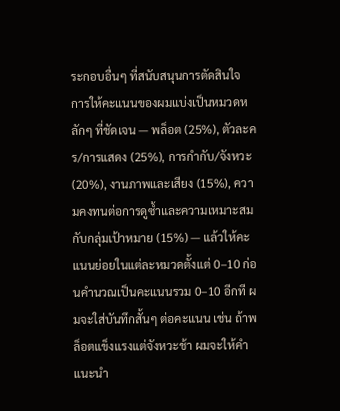ระกอบอื่นๆ ที่สนับสนุนการตัดสินใจ
การให้คะแนนของผมแบ่งเป็นหมวดหลักๆ ที่ชัดเจน — พล็อต (25%), ตัวละคร/การแสดง (25%), การกำกับ/จังหวะ (20%), งานภาพและเสียง (15%), ความคงทนต่อการดูซ้ำและความเหมาะสมกับกลุ่มเป้าหมาย (15%) — แล้วให้คะแนนย่อยในแต่ละหมวดตั้งแต่ 0–10 ก่อนคำนวณเป็นคะแนนรวม 0–10 อีกที ผมจะใส่บันทึกสั้นๆ ต่อคะแนน เช่น ถ้าพล็อตแข็งแรงแต่จังหวะช้า ผมจะให้คำแนะนำ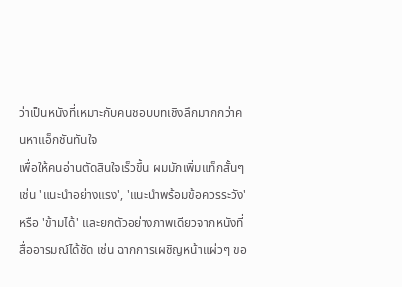ว่าเป็นหนังที่เหมาะกับคนชอบบทเชิงลึกมากกว่าคนหาแอ็กชันทันใจ
เพื่อให้คนอ่านตัดสินใจเร็วขึ้น ผมมักเพิ่มแท็กสั้นๆ เช่น 'แนะนำอย่างแรง', 'แนะนำพร้อมข้อควรระวัง' หรือ 'ข้ามได้' และยกตัวอย่างภาพเดียวจากหนังที่สื่ออารมณ์ได้ชัด เช่น ฉากการเผชิญหน้าแผ่วๆ ขอ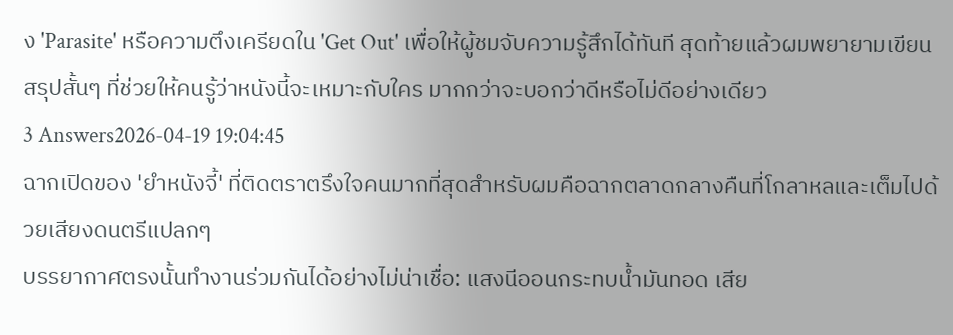ง 'Parasite' หรือความตึงเครียดใน 'Get Out' เพื่อให้ผู้ชมจับความรู้สึกได้ทันที สุดท้ายแล้วผมพยายามเขียนสรุปสั้นๆ ที่ช่วยให้คนรู้ว่าหนังนี้จะเหมาะกับใคร มากกว่าจะบอกว่าดีหรือไม่ดีอย่างเดียว
3 Answers2026-04-19 19:04:45
ฉากเปิดของ 'ยำหนังจี้' ที่ติดตราตรึงใจคนมากที่สุดสำหรับผมคือฉากตลาดกลางคืนที่โกลาหลและเต็มไปด้วยเสียงดนตรีแปลกๆ
บรรยากาศตรงนั้นทำงานร่วมกันได้อย่างไม่น่าเชื่อ: แสงนีออนกระทบน้ำมันทอด เสีย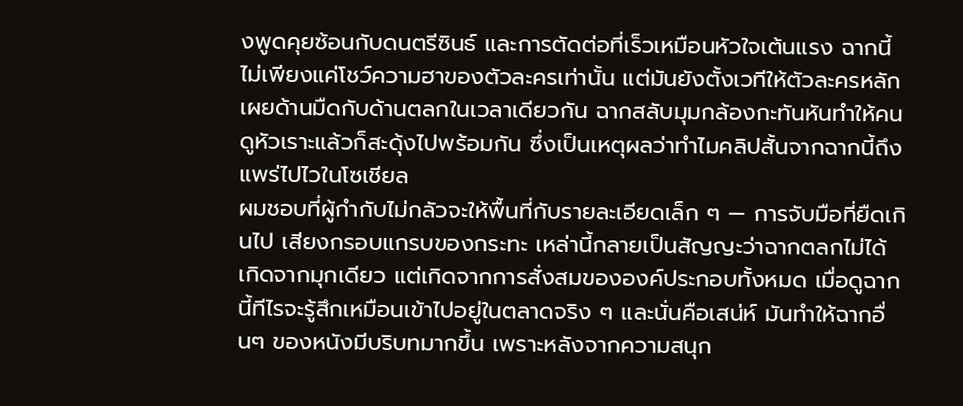งพูดคุยซ้อนกับดนตรีซินธ์ และการตัดต่อที่เร็วเหมือนหัวใจเต้นแรง ฉากนี้ไม่เพียงแค่โชว์ความฮาของตัวละครเท่านั้น แต่มันยังตั้งเวทีให้ตัวละครหลักเผยด้านมืดกับด้านตลกในเวลาเดียวกัน ฉากสลับมุมกล้องกะทันหันทำให้คนดูหัวเราะแล้วก็สะดุ้งไปพร้อมกัน ซึ่งเป็นเหตุผลว่าทำไมคลิปสั้นจากฉากนี้ถึงแพร่ไปไวในโซเชียล
ผมชอบที่ผู้กำกับไม่กลัวจะให้พื้นที่กับรายละเอียดเล็ก ๆ — การจับมือที่ยืดเกินไป เสียงกรอบแกรบของกระทะ เหล่านี้กลายเป็นสัญญะว่าฉากตลกไม่ได้เกิดจากมุกเดียว แต่เกิดจากการสั่งสมขององค์ประกอบทั้งหมด เมื่อดูฉากนี้ทีไรจะรู้สึกเหมือนเข้าไปอยู่ในตลาดจริง ๆ และนั่นคือเสน่ห์ มันทำให้ฉากอื่นๆ ของหนังมีบริบทมากขึ้น เพราะหลังจากความสนุก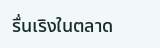รื่นเริงในตลาด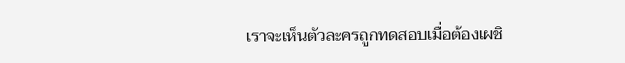เราจะเห็นตัวละครถูกทดสอบเมื่อต้องเผชิ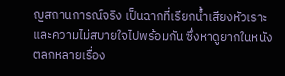ญสถานการณ์จริง เป็นฉากที่เรียกน้ำเสียงหัวเราะและความไม่สบายใจไปพร้อมกัน ซึ่งหาดูยากในหนังตลกหลายเรื่อง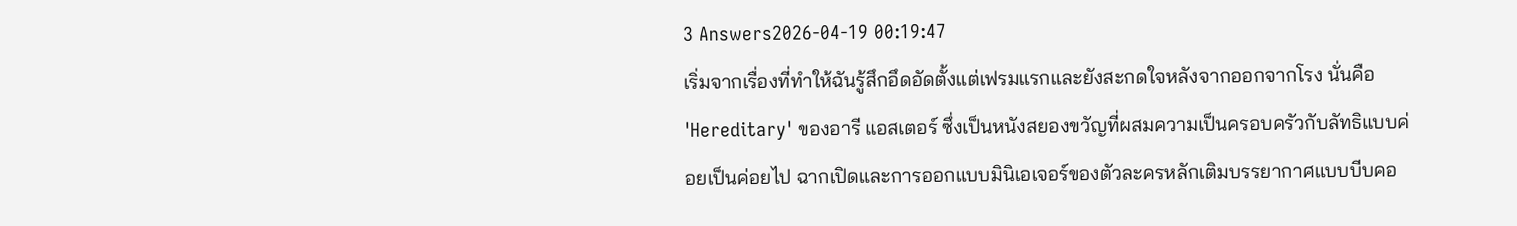3 Answers2026-04-19 00:19:47
เริ่มจากเรื่องที่ทำให้ฉันรู้สึกอึดอัดตั้งแต่เฟรมแรกและยังสะกดใจหลังจากออกจากโรง นั่นคือ 'Hereditary' ของอารี แอสเตอร์ ซึ่งเป็นหนังสยองขวัญที่ผสมความเป็นครอบครัวกับลัทธิแบบค่อยเป็นค่อยไป ฉากเปิดและการออกแบบมินิเอเจอร์ของตัวละครหลักเติมบรรยากาศแบบบีบคอ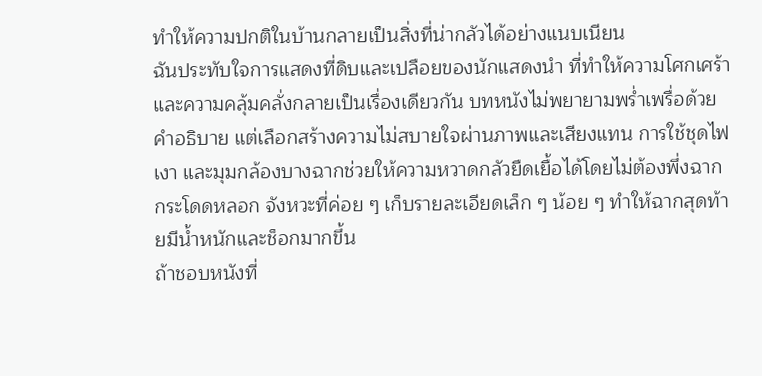ทำให้ความปกติในบ้านกลายเป็นสิ่งที่น่ากลัวได้อย่างแนบเนียน
ฉันประทับใจการแสดงที่ดิบและเปลือยของนักแสดงนำ ที่ทำให้ความโศกเศร้าและความคลุ้มคลั่งกลายเป็นเรื่องเดียวกัน บทหนังไม่พยายามพร่ำเพรื่อด้วยคำอธิบาย แต่เลือกสร้างความไม่สบายใจผ่านภาพและเสียงแทน การใช้ชุดไฟ เงา และมุมกล้องบางฉากช่วยให้ความหวาดกลัวยืดเยื้อได้โดยไม่ต้องพึ่งฉากกระโดดหลอก จังหวะที่ค่อย ๆ เก็บรายละเอียดเล็ก ๆ น้อย ๆ ทำให้ฉากสุดท้ายมีน้ำหนักและช็อกมากขึ้น
ถ้าชอบหนังที่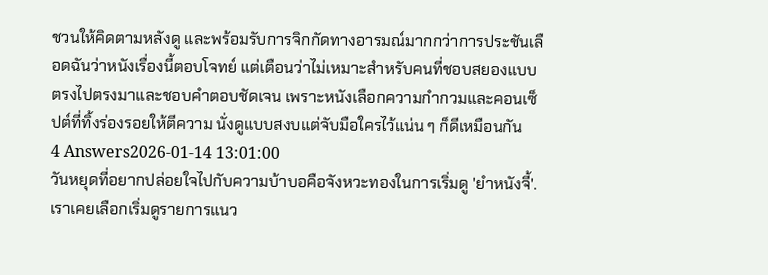ชวนให้คิดตามหลังดู และพร้อมรับการจิกกัดทางอารมณ์มากกว่าการประชันเลือดฉันว่าหนังเรื่องนี้ตอบโจทย์ แต่เตือนว่าไม่เหมาะสำหรับคนที่ชอบสยองแบบตรงไปตรงมาและชอบคำตอบชัดเจน เพราะหนังเลือกความกำกวมและคอนเซ็ปต์ที่ทิ้งร่องรอยให้ตีความ นั่งดูแบบสงบแต่จับมือใครไว้แน่น ๆ ก็ดีเหมือนกัน
4 Answers2026-01-14 13:01:00
วันหยุดที่อยากปล่อยใจไปกับความบ้าบอคือจังหวะทองในการเริ่มดู 'ยำหนังจี้'.
เราเคยเลือกเริ่มดูรายการแนว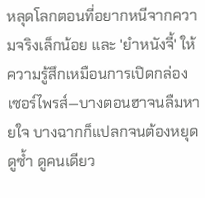หลุดโลกตอนที่อยากหนีจากความจริงเล็กน้อย และ 'ยำหนังจี้' ให้ความรู้สึกเหมือนการเปิดกล่องเซอร์ไพรส์—บางตอนฮาจนลืมหายใจ บางฉากก็แปลกจนต้องหยุดดูซ้ำ ดูคนเดียว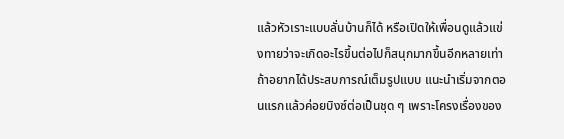แล้วหัวเราะแบบลั่นบ้านก็ได้ หรือเปิดให้เพื่อนดูแล้วแข่งทายว่าจะเกิดอะไรขึ้นต่อไปก็สนุกมากขึ้นอีกหลายเท่า
ถ้าอยากได้ประสบการณ์เต็มรูปแบบ แนะนำเริ่มจากตอนแรกแล้วค่อยบิงซ์ต่อเป็นชุด ๆ เพราะโครงเรื่องของ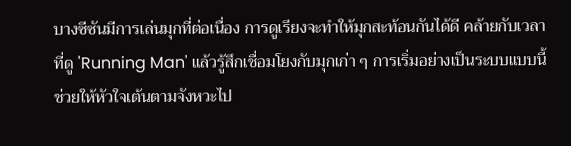บางซีซันมีการเล่นมุกที่ต่อเนื่อง การดูเรียงจะทำให้มุกสะท้อนกันได้ดี คล้ายกับเวลาที่ดู 'Running Man' แล้วรู้สึกเชื่อมโยงกับมุกเก่า ๆ การเริ่มอย่างเป็นระบบแบบนี้ช่วยให้หัวใจเต้นตามจังหวะไป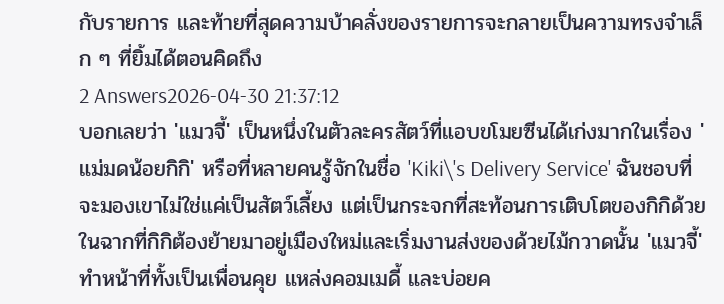กับรายการ และท้ายที่สุดความบ้าคลั่งของรายการจะกลายเป็นความทรงจำเล็ก ๆ ที่ยิ้มได้ตอนคิดถึง
2 Answers2026-04-30 21:37:12
บอกเลยว่า 'แมวจี้' เป็นหนึ่งในตัวละครสัตว์ที่แอบขโมยซีนได้เก่งมากในเรื่อง 'แม่มดน้อยกิกิ' หรือที่หลายคนรู้จักในชื่อ 'Kiki\'s Delivery Service' ฉันชอบที่จะมองเขาไม่ใช่แค่เป็นสัตว์เลี้ยง แต่เป็นกระจกที่สะท้อนการเติบโตของกิกิด้วย ในฉากที่กิกิต้องย้ายมาอยู่เมืองใหม่และเริ่มงานส่งของด้วยไม้กวาดนั้น 'แมวจี้' ทำหน้าที่ทั้งเป็นเพื่อนคุย แหล่งคอมเมดี้ และบ่อยค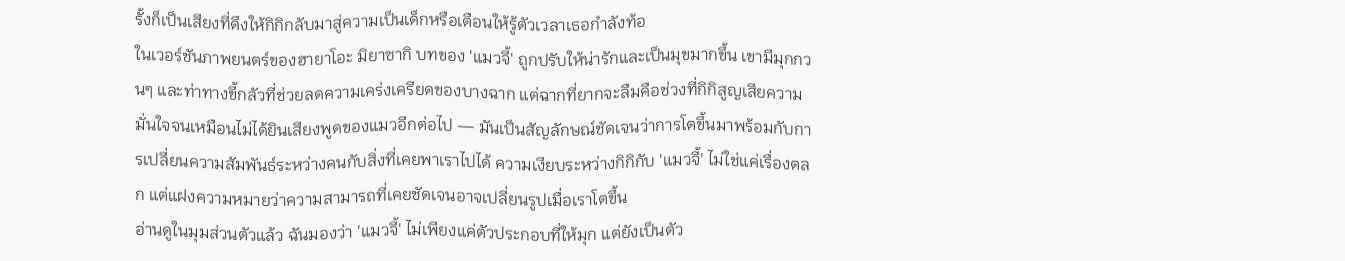รั้งก็เป็นเสียงที่ดึงให้กิกิกลับมาสู่ความเป็นเด็กหรือเตือนให้รู้ตัวเวลาเธอกำลังท้อ
ในเวอร์ชันภาพยนตร์ของฮายาโอะ มิยาซากิ บทของ 'แมวจี้' ถูกปรับให้น่ารักและเป็นมุขมากขึ้น เขามีมุกกวนๆ และท่าทางขี้กลัวที่ช่วยลดความเคร่งเครียดของบางฉาก แต่ฉากที่ยากจะลืมคือช่วงที่กิกิสูญเสียความมั่นใจจนเหมือนไม่ได้ยินเสียงพูดของแมวอีกต่อไป — มันเป็นสัญลักษณ์ชัดเจนว่าการโตขึ้นมาพร้อมกับการเปลี่ยนความสัมพันธ์ระหว่างคนกับสิ่งที่เคยพาเราไปได้ ความเงียบระหว่างกิกิกับ 'แมวจี้' ไม่ใช่แค่เรื่องตลก แต่แฝงความหมายว่าความสามารถที่เคยชัดเจนอาจเปลี่ยนรูปเมื่อเราโตขึ้น
อ่านดูในมุมส่วนตัวแล้ว ฉันมองว่า 'แมวจี้' ไม่เพียงแค่ตัวประกอบที่ให้มุก แต่ยังเป็นตัว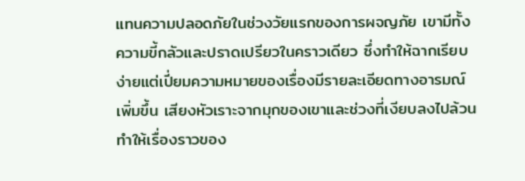แทนความปลอดภัยในช่วงวัยแรกของการผจญภัย เขามีทั้งความขี้กลัวและปราดเปรียวในคราวเดียว ซึ่งทำให้ฉากเรียบง่ายแต่เปี่ยมความหมายของเรื่องมีรายละเอียดทางอารมณ์เพิ่มขึ้น เสียงหัวเราะจากมุกของเขาและช่วงที่เงียบลงไปล้วนทำให้เรื่องราวของ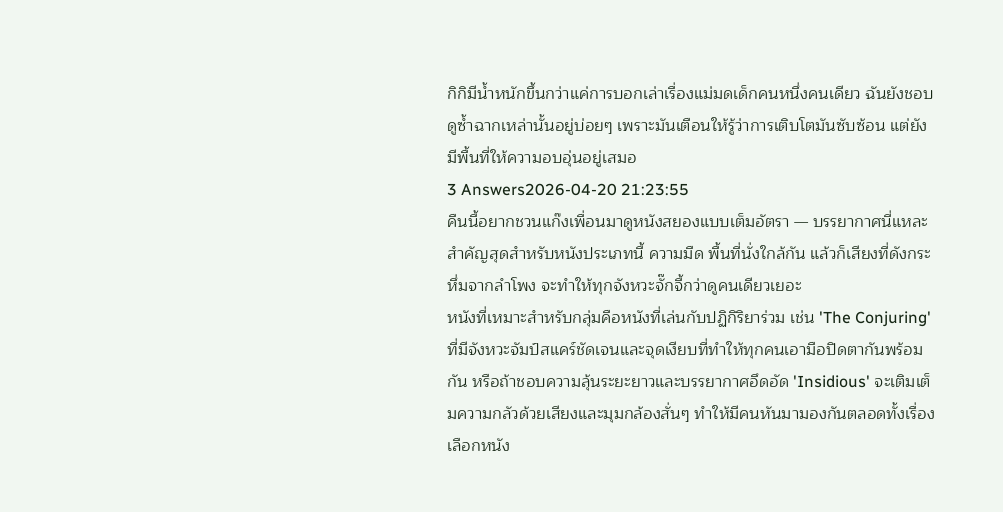กิกิมีน้ำหนักขึ้นกว่าแค่การบอกเล่าเรื่องแม่มดเด็กคนหนึ่งคนเดียว ฉันยังชอบดูซ้ำฉากเหล่านั้นอยู่บ่อยๆ เพราะมันเตือนให้รู้ว่าการเติบโตมันซับซ้อน แต่ยังมีพื้นที่ให้ความอบอุ่นอยู่เสมอ
3 Answers2026-04-20 21:23:55
คืนนี้อยากชวนแก๊งเพื่อนมาดูหนังสยองแบบเต็มอัตรา — บรรยากาศนี่แหละสำคัญสุดสำหรับหนังประเภทนี้ ความมืด พื้นที่นั่งใกล้กัน แล้วก็เสียงที่ดังกระหึ่มจากลำโพง จะทำให้ทุกจังหวะจั๊กจี้กว่าดูคนเดียวเยอะ
หนังที่เหมาะสำหรับกลุ่มคือหนังที่เล่นกับปฏิกิริยาร่วม เช่น 'The Conjuring' ที่มีจังหวะจัมป์สแคร์ชัดเจนและจุดเงียบที่ทำให้ทุกคนเอามือปิดตากันพร้อมกัน หรือถ้าชอบความลุ้นระยะยาวและบรรยากาศอึดอัด 'Insidious' จะเติมเต็มความกลัวด้วยเสียงและมุมกล้องสั่นๆ ทำให้มีคนหันมามองกันตลอดทั้งเรื่อง เลือกหนัง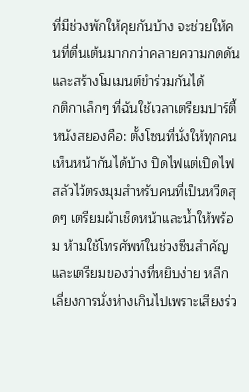ที่มีช่วงพักให้คุยกันบ้าง จะช่วยให้คนที่ตื่นเต้นมากกว่าคลายความกดดันและสร้างโมเมนต์ขำร่วมกันได้
กติกาเล็กๆ ที่ฉันใช้เวลาเตรียมปาร์ตี้หนังสยองคือ: ตั้งโซนที่นั่งให้ทุกคนเห็นหน้ากันได้บ้าง ปิดไฟแต่เปิดไฟสลัวไว้ตรงมุมสำหรับคนที่เป็นหวีดสุดๆ เตรียมผ้าเช็ดหน้าและน้ำให้พร้อม ห้ามใช้โทรศัพท์ในช่วงซีนสำคัญ และเตรียมของว่างที่หยิบง่าย หลีกเลี่ยงการนั่งห่างเกินไปเพราะเสียงร่ว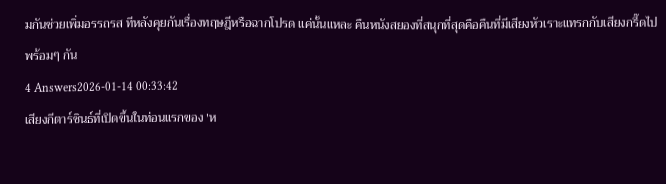มกันช่วยเพิ่มอรรถรส ทีหลังคุยกันเรื่องทฤษฎีหรือฉากโปรด แค่นั้นแหละ คืนหนังสยองที่สนุกที่สุดคือคืนที่มีเสียงหัวเราะแทรกกับเสียงกรี๊ดไปพร้อมๆ กัน
4 Answers2026-01-14 00:33:42
เสียงกีตาร์ซินธ์ที่เปิดขึ้นในท่อนแรกของ 'ห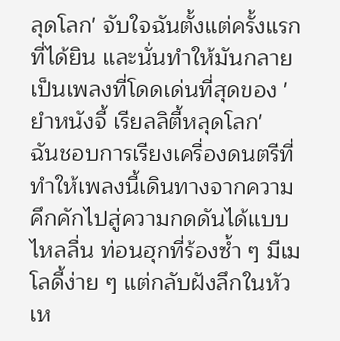ลุดโลก' จับใจฉันตั้งแต่ครั้งแรกที่ได้ยิน และนั่นทำให้มันกลายเป็นเพลงที่โดดเด่นที่สุดของ 'ยำหนังจี้ เรียลลิตี้หลุดโลก'
ฉันชอบการเรียงเครื่องดนตรีที่ทำให้เพลงนี้เดินทางจากความคึกคักไปสู่ความกดดันได้แบบไหลลื่น ท่อนฮุกที่ร้องซ้ำ ๆ มีเมโลดี้ง่าย ๆ แต่กลับฝังลึกในหัว เห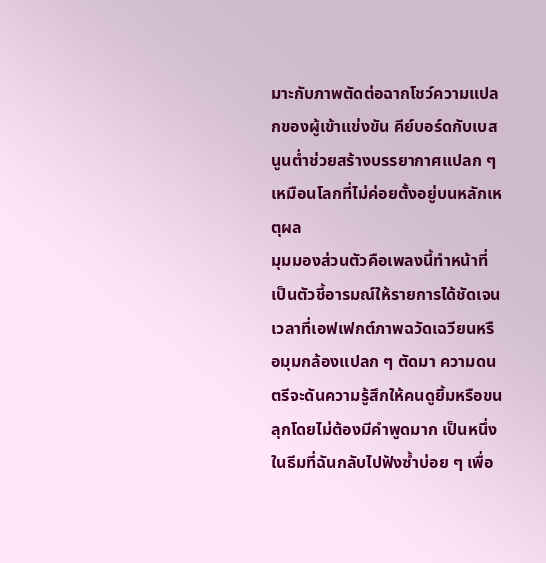มาะกับภาพตัดต่อฉากโชว์ความแปลกของผู้เข้าแข่งขัน คีย์บอร์ดกับเบสนูนต่ำช่วยสร้างบรรยากาศแปลก ๆ เหมือนโลกที่ไม่ค่อยตั้งอยู่บนหลักเหตุผล
มุมมองส่วนตัวคือเพลงนี้ทำหน้าที่เป็นตัวชี้อารมณ์ให้รายการได้ชัดเจน เวลาที่เอฟเฟกต์ภาพฉวัดเฉวียนหรือมุมกล้องแปลก ๆ ตัดมา ความดนตรีจะดันความรู้สึกให้คนดูยิ้มหรือขนลุกโดยไม่ต้องมีคำพูดมาก เป็นหนึ่งในธีมที่ฉันกลับไปฟังซ้ำบ่อย ๆ เพื่อ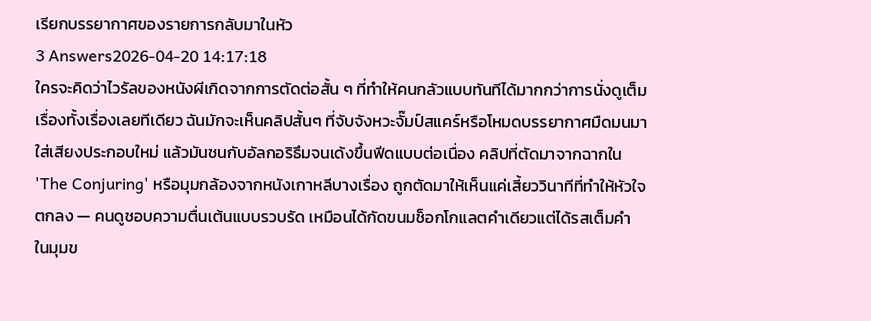เรียกบรรยากาศของรายการกลับมาในหัว
3 Answers2026-04-20 14:17:18
ใครจะคิดว่าไวรัลของหนังผีเกิดจากการตัดต่อสั้น ๆ ที่ทำให้คนกลัวแบบทันทีได้มากกว่าการนั่งดูเต็มเรื่องทั้งเรื่องเลยทีเดียว ฉันมักจะเห็นคลิปสั้นๆ ที่จับจังหวะจั๊มป์สแคร์หรือโหมดบรรยากาศมืดมนมาใส่เสียงประกอบใหม่ แล้วมันชนกับอัลกอริธึมจนเด้งขึ้นฟีดแบบต่อเนื่อง คลิปที่ตัดมาจากฉากใน 'The Conjuring' หรือมุมกล้องจากหนังเกาหลีบางเรื่อง ถูกตัดมาให้เห็นแค่เสี้ยววินาทีที่ทำให้หัวใจตกลง — คนดูชอบความตื่นเต้นแบบรวบรัด เหมือนได้กัดขนมช็อกโกแลตคำเดียวแต่ได้รสเต็มคำ
ในมุมข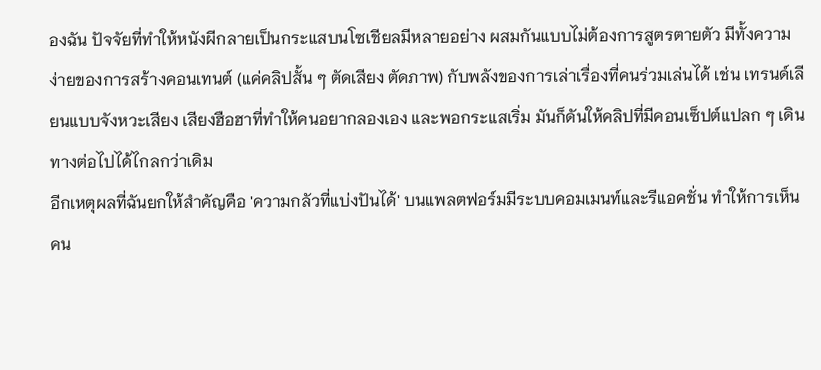องฉัน ปัจจัยที่ทำให้หนังผีกลายเป็นกระแสบนโซเชียลมีหลายอย่าง ผสมกันแบบไม่ต้องการสูตรตายตัว มีทั้งความง่ายของการสร้างคอนเทนต์ (แค่คลิปสั้น ๆ ตัดเสียง ตัดภาพ) กับพลังของการเล่าเรื่องที่คนร่วมเล่นได้ เช่น เทรนด์เลียนแบบจังหวะเสียง เสียงฮือฮาที่ทำให้คนอยากลองเอง และพอกระแสเริ่ม มันก็ดันให้คลิปที่มีคอนเซ็ปต์แปลก ๆ เดินทางต่อไปได้ไกลกว่าเดิม
อีกเหตุผลที่ฉันยกให้สำคัญคือ 'ความกลัวที่แบ่งปันได้' บนแพลตฟอร์มมีระบบคอมเมนท์และรีแอคชั่น ทำให้การเห็นคน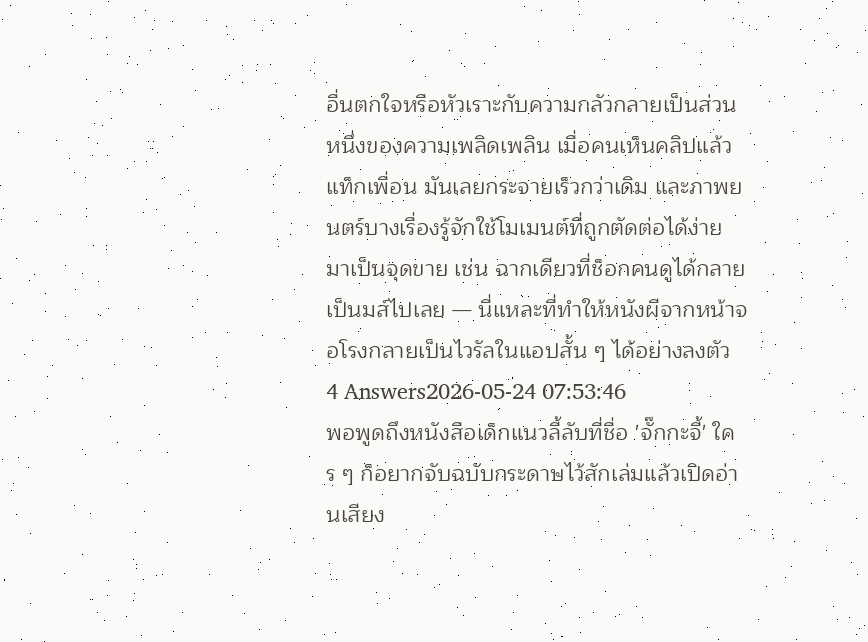อื่นตกใจหรือหัวเราะกับความกลัวกลายเป็นส่วนหนึ่งของความเพลิดเพลิน เมื่อคนเห็นคลิปแล้วแท็กเพื่อน มันเลยกระจายเร็วกว่าเดิม และภาพยนตร์บางเรื่องรู้จักใช้โมเมนต์ที่ถูกตัดต่อได้ง่าย มาเป็นจุดขาย เช่น ฉากเดียวที่ช็อกคนดูได้กลายเป็นมส์ไปเลย — นี่แหละที่ทำให้หนังผีจากหน้าจอโรงกลายเป็นไวรัลในแอปสั้น ๆ ได้อย่างลงตัว
4 Answers2026-05-24 07:53:46
พอพูดถึงหนังสือเด็กแนวลี้ลับที่ชื่อ 'จั๊กกะจี้' ใคร ๆ ก็อยากจับฉบับกระดาษไว้สักเล่มแล้วเปิดอ่านเสียง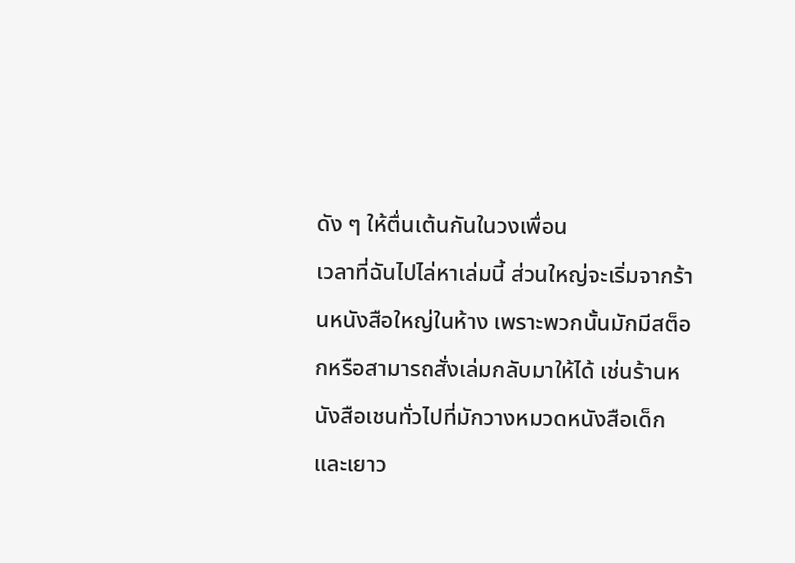ดัง ๆ ให้ตื่นเต้นกันในวงเพื่อน
เวลาที่ฉันไปไล่หาเล่มนี้ ส่วนใหญ่จะเริ่มจากร้านหนังสือใหญ่ในห้าง เพราะพวกนั้นมักมีสต็อกหรือสามารถสั่งเล่มกลับมาให้ได้ เช่นร้านหนังสือเชนทั่วไปที่มักวางหมวดหนังสือเด็กและเยาว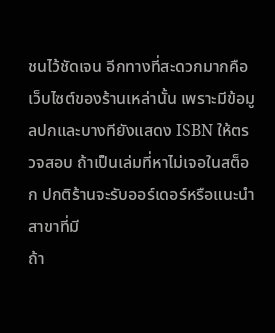ชนไว้ชัดเจน อีกทางที่สะดวกมากคือเว็บไซต์ของร้านเหล่านั้น เพราะมีข้อมูลปกและบางทียังแสดง ISBN ให้ตรวจสอบ ถ้าเป็นเล่มที่หาไม่เจอในสต็อก ปกติร้านจะรับออร์เดอร์หรือแนะนำสาขาที่มี
ถ้า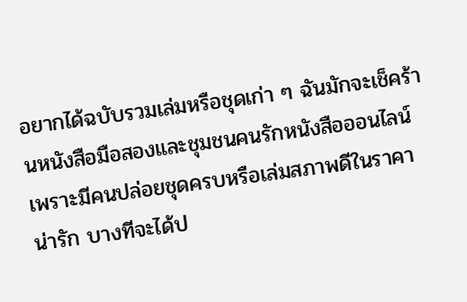อยากได้ฉบับรวมเล่มหรือชุดเก่า ๆ ฉันมักจะเช็คร้านหนังสือมือสองและชุมชนคนรักหนังสือออนไลน์ เพราะมีคนปล่อยชุดครบหรือเล่มสภาพดีในราคาน่ารัก บางทีจะได้ป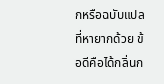กหรือฉบับแปลที่หายากด้วย ข้อดีคือได้กลิ่นก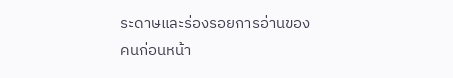ระดาษและร่องรอยการอ่านของคนก่อนหน้า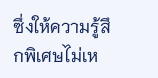ซึ่งให้ความรู้สึกพิเศษไม่เห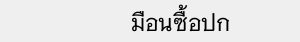มือนซื้อปก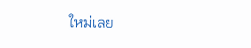ใหม่เลย